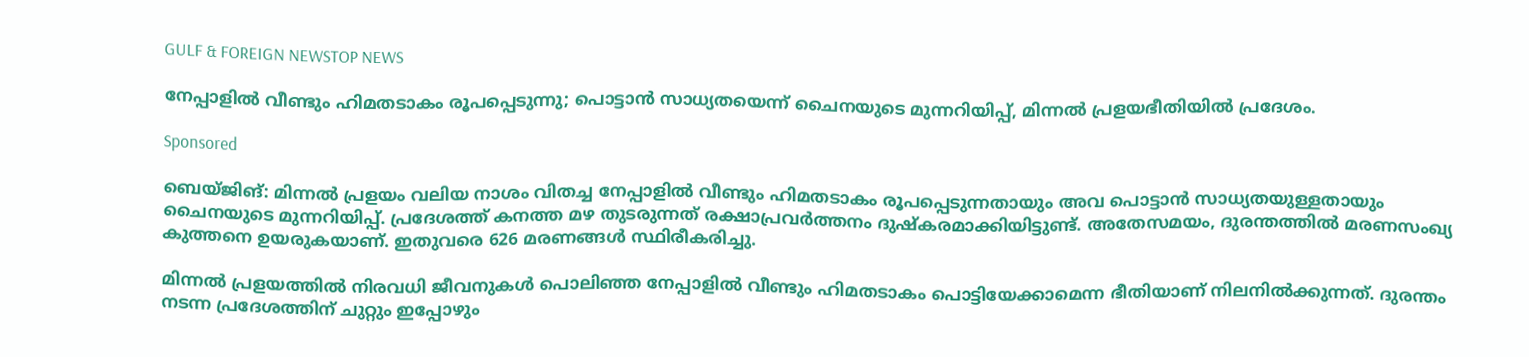GULF & FOREIGN NEWSTOP NEWS

നേപ്പാളിൽ വീണ്ടും ഹിമതടാകം രൂപപ്പെടുന്നു; പൊട്ടാൻ സാധ്യതയെന്ന് ചൈനയുടെ മുന്നറിയിപ്പ്, മിന്നൽ പ്രളയഭീതിയിൽ പ്രദേശം.

Sponsored

ബെയ്ജിങ്: മിന്നൽ പ്രളയം വലിയ നാശം വിതച്ച നേപ്പാളിൽ വീണ്ടും ഹിമതടാകം രൂപപ്പെടുന്നതായും അവ പൊട്ടാൻ സാധ്യതയുള്ളതായും ചൈനയുടെ മുന്നറിയിപ്പ്. പ്രദേശത്ത് കനത്ത മഴ തുടരുന്നത് രക്ഷാപ്രവർത്തനം ദുഷ്‌കരമാക്കിയിട്ടുണ്ട്. അതേസമയം, ദുരന്തത്തിൽ മരണസംഖ്യ കുത്തനെ ഉയരുകയാണ്. ഇതുവരെ 626 മരണങ്ങൾ സ്ഥിരീകരിച്ചു.

മിന്നൽ പ്രളയത്തിൽ നിരവധി ജീവനുകൾ പൊലിഞ്ഞ നേപ്പാളിൽ വീണ്ടും ഹിമതടാകം പൊട്ടിയേക്കാമെന്ന ഭീതിയാണ് നിലനിൽക്കുന്നത്. ദുരന്തം നടന്ന പ്രദേശത്തിന് ചുറ്റും ഇപ്പോഴും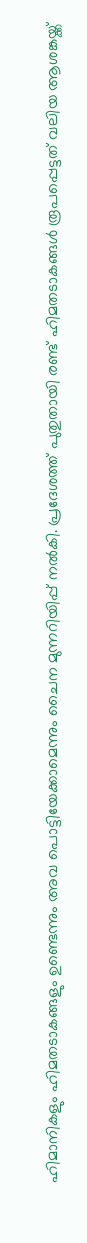ഹിമാനികളും ഹിമതടാകങ്ങളും ഉണ്ടെന്നും അവ പൊട്ടിയേക്കാമെന്നും ചൈന മുന്നറിയിപ്പ് നൽകി. പ്രദേശത്ത് പുതുതായി രണ്ട് ഹിമതടാകങ്ങൾ രൂപപ്പെട്ടത് വലിയ ആശങ്കയ്ക്ക്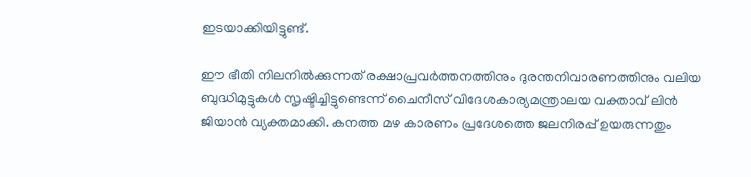ഇടയാക്കിയിട്ടുണ്ട്.

ഈ ഭീതി നിലനിൽക്കുന്നത് രക്ഷാപ്രവർത്തനത്തിനും ദുരന്തനിവാരണത്തിനും വലിയ ബുദ്ധിമുട്ടുകൾ സൃഷ്ടിച്ചിട്ടുണ്ടെന്ന് ചൈനീസ് വിദേശകാര്യമന്ത്രാലയ വക്താവ് ലിൻ ജിയാൻ വ്യക്തമാക്കി. കനത്ത മഴ കാരണം പ്രദേശത്തെ ജലനിരപ്പ് ഉയരുന്നതും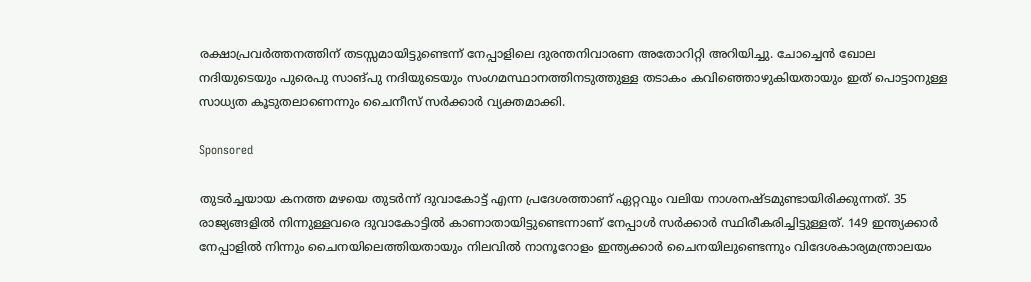രക്ഷാപ്രവർത്തനത്തിന് തടസ്സമായിട്ടുണ്ടെന്ന് നേപ്പാളിലെ ദുരന്തനിവാരണ അതോറിറ്റി അറിയിച്ചു. ചോച്ചെൻ ഖോല നദിയുടെയും പുരെപു സാങ്പു നദിയുടെയും സംഗമസ്ഥാനത്തിനടുത്തുള്ള തടാകം കവിഞ്ഞൊഴുകിയതായും ഇത് പൊട്ടാനുള്ള സാധ്യത കൂടുതലാണെന്നും ചൈനീസ് സർക്കാർ വ്യക്തമാക്കി.

Sponsored

തുടർച്ചയായ കനത്ത മഴയെ തുടർന്ന് ദുവാകോട്ട് എന്ന പ്രദേശത്താണ് ഏറ്റവും വലിയ നാശനഷ്ടമുണ്ടായിരിക്കുന്നത്. 35 രാജ്യങ്ങളിൽ നിന്നുള്ളവരെ ദുവാകോട്ടിൽ കാണാതായിട്ടുണ്ടെന്നാണ് നേപ്പാൾ സർക്കാർ സ്ഥിരീകരിച്ചിട്ടുള്ളത്. 149 ഇന്ത്യക്കാർ നേപ്പാളിൽ നിന്നും ചൈനയിലെത്തിയതായും നിലവിൽ നാനൂറോളം ഇന്ത്യക്കാർ ചൈനയിലുണ്ടെന്നും വിദേശകാര്യമന്ത്രാലയം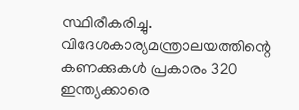സ്ഥിരീകരിച്ചു. വിദേശകാര്യമന്ത്രാലയത്തിന്റെ കണക്കുകൾ പ്രകാരം 320 ഇന്ത്യക്കാരെ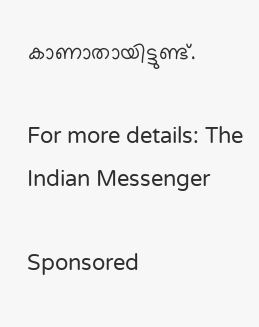കാണാതായിട്ടുണ്ട്.

For more details: The Indian Messenger

Sponsored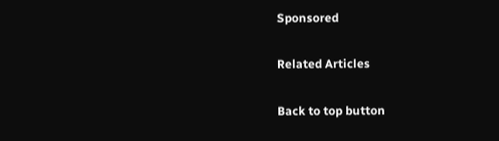Sponsored

Related Articles

Back to top button